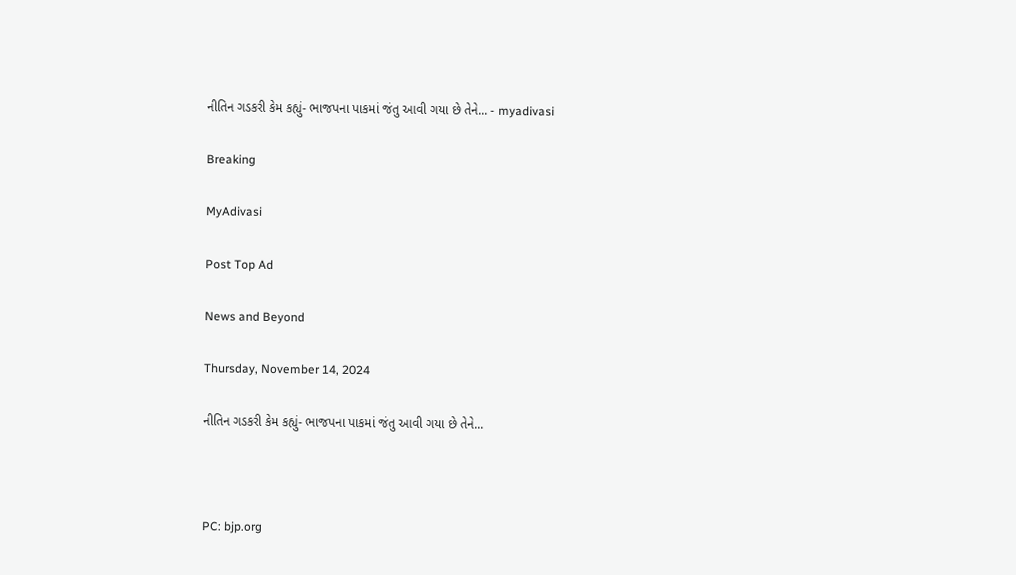નીતિન ગડકરી કેમ કહ્યું- ભાજપના પાકમાં જંતુ આવી ગયા છે તેને... - myadivasi

Breaking

MyAdivasi

Post Top Ad

News and Beyond

Thursday, November 14, 2024

નીતિન ગડકરી કેમ કહ્યું- ભાજપના પાકમાં જંતુ આવી ગયા છે તેને...



PC: bjp.org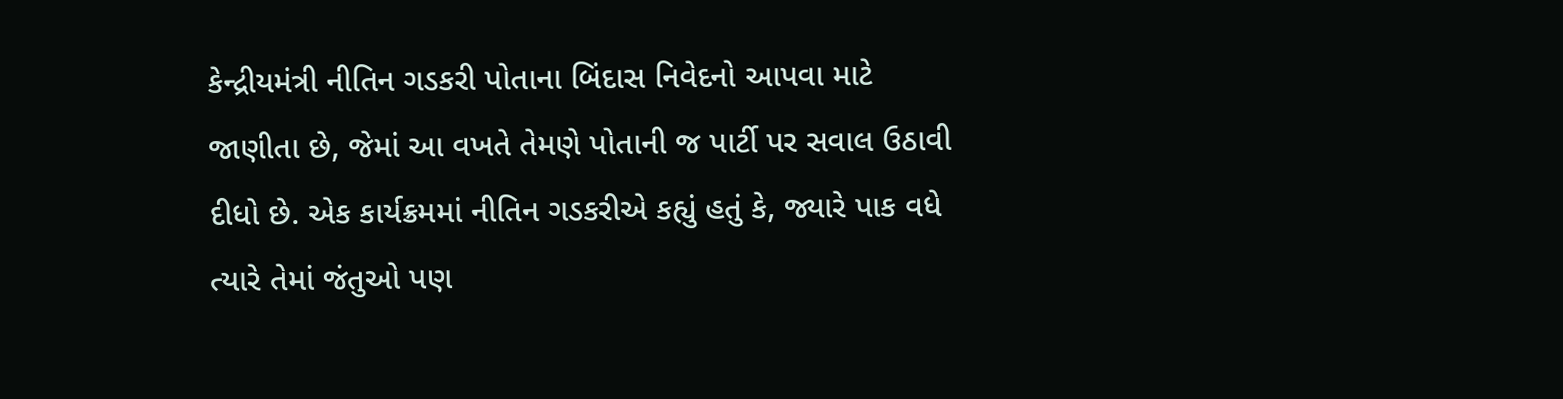કેન્દ્રીયમંત્રી નીતિન ગડકરી પોતાના બિંદાસ નિવેદનો આપવા માટે જાણીતા છે, જેમાં આ વખતે તેમણે પોતાની જ પાર્ટી પર સવાલ ઉઠાવી દીધો છે. એક કાર્યક્રમમાં નીતિન ગડકરીએ કહ્યું હતું કે, જ્યારે પાક વધે ત્યારે તેમાં જંતુઓ પણ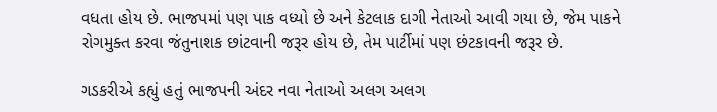વધતા હોય છે. ભાજપમાં પણ પાક વધ્યો છે અને કેટલાક દાગી નેતાઓ આવી ગયા છે, જેમ પાકને રોગમુક્ત કરવા જંતુનાશક છાંટવાની જરૂર હોય છે, તેમ પાર્ટીમાં પણ છંટકાવની જરૂર છે.

ગડકરીએ કહ્યું હતું ભાજપની અંદર નવા નેતાઓ અલગ અલગ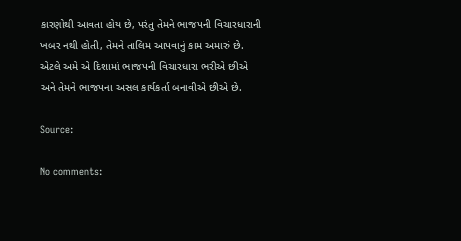કારણોથી આવતા હોય છે, પરંતુ તેમને ભાજપની વિચારધારાની ખબર નથી હોતી, તેમને તાલિમ આપવાનું કામ અમારું છે. એટલે અમે એ દિશામાં ભાજપની વિચારધારા ભરીએ છીએ અને તેમને ભાજપના અસલ કાર્યકર્તા બનાવીએ છીએ છે.

Source:

No comments: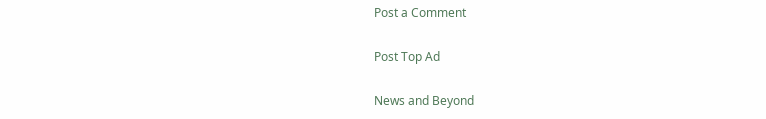Post a Comment

Post Top Ad

News and Beyond